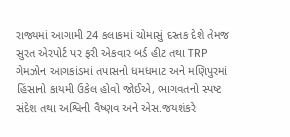રાજ્યમાં આગામી 24 કલાકમાં ચોમાસું દસ્તક દેશે તેમજ સુરત એરપોર્ટ પર ફરી એકવાર બર્ડ હીટ તથા TRP ગેમઝોન આગકાંડમાં તપાસનો ધમધમાટ અને મણિપુરમાં હિંસાનો કાયમી ઉકેલ હોવો જોઈએ, ભાગવતનો સ્પષ્ટ સંદેશ તથા અશ્વિની વૈષ્ણવ અને એસ.જયશંકરે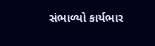સંભાળ્યો કાર્યભાર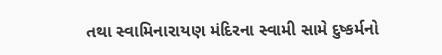તથા સ્વામિનારાયણ મંદિરના સ્વામી સામે દુષ્કર્મનો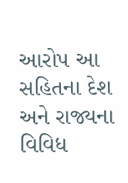આરોપ આ સહિતના દેશ અને રાજ્યના વિવિધ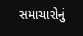સમાચારોનું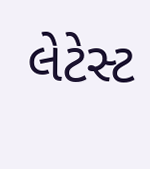લેટેસ્ટ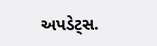અપડેટ્સ.